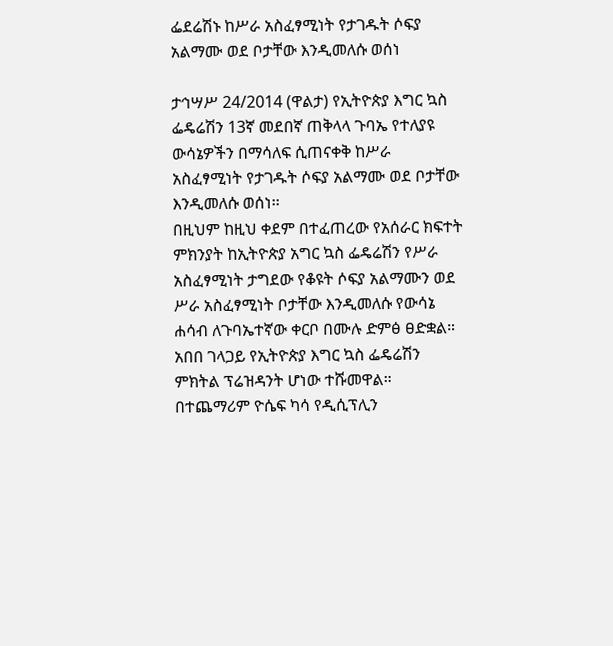ፌደሬሽኑ ከሥራ አስፈፃሚነት የታገዱት ሶፍያ አልማሙ ወደ ቦታቸው እንዲመለሱ ወሰነ

ታኅሣሥ 24/2014 (ዋልታ) የኢትዮጵያ እግር ኳስ ፌዴሬሽን 13ኛ መደበኛ ጠቅላላ ጉባኤ የተለያዩ ውሳኔዎችን በማሳለፍ ሲጠናቀቅ ከሥራ አስፈፃሚነት የታገዱት ሶፍያ አልማሙ ወደ ቦታቸው እንዲመለሱ ወሰነ፡፡
በዚህም ከዚህ ቀደም በተፈጠረው የአሰራር ክፍተት ምክንያት ከኢትዮጵያ አግር ኳስ ፌዴሬሽን የሥራ አስፈፃሚነት ታግደው የቆዩት ሶፍያ አልማሙን ወደ ሥራ አስፈፃሚነት ቦታቸው እንዲመለሱ የውሳኔ ሐሳብ ለጉባኤተኛው ቀርቦ በሙሉ ድምፅ ፀድቋል።
አበበ ገላጋይ የኢትዮጵያ እግር ኳስ ፌዴሬሽን ምክትል ፕሬዝዳንት ሆነው ተሹመዋል።
በተጨማሪም ዮሴፍ ካሳ የዲሲፕሊን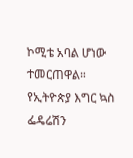ኮሚቴ አባል ሆነው ተመርጠዋል።
የኢትዮጵያ እግር ኳስ ፌዴሬሽን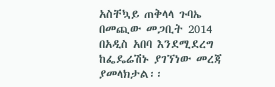አስቸኳይ ጠቅላላ ጉባኤ በመጪው መጋቢት 2014 በአዲስ አበባ እንደሚደረግ ከፌዴሬሽኑ ያገኘነው መረጃ ያመላክታል፡፡